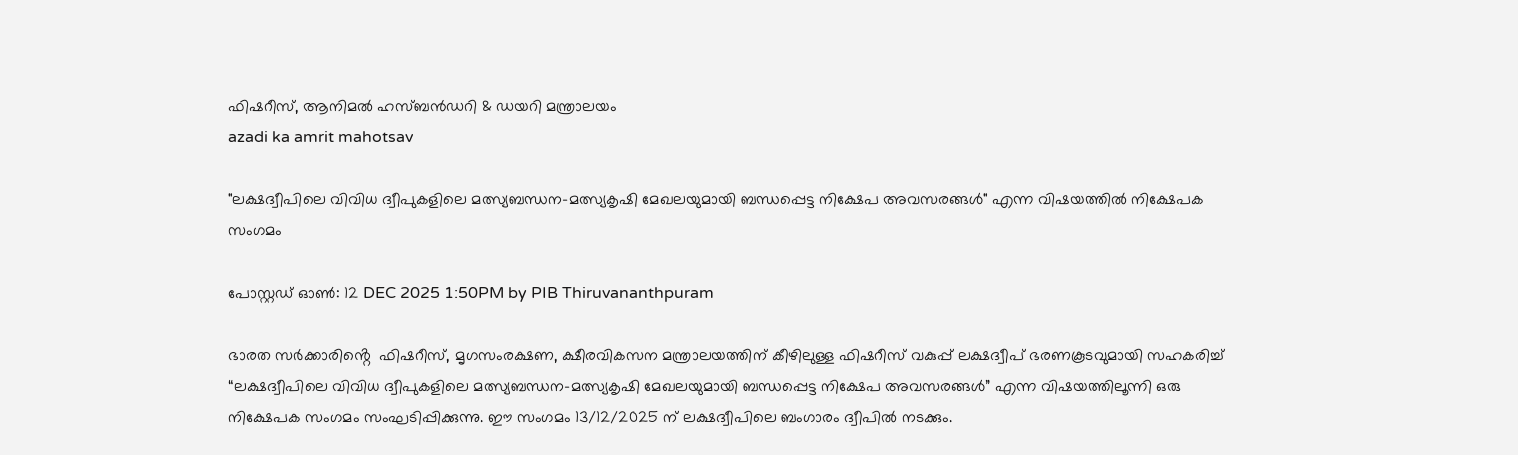ഫിഷറീസ്, ആനിമൽ ഹസ്ബൻഡറി & ഡയറി മന്ത്രാലയം
azadi ka amrit mahotsav

"ലക്ഷദ്വീപിലെ വിവിധ ദ്വീപുകളിലെ മത്സ്യബന്ധന–മത്സ്യകൃഷി മേഖലയുമായി ബന്ധപ്പെട്ട നിക്ഷേപ അവസരങ്ങൾ" എന്ന വിഷയത്തിൽ നിക്ഷേപക സംഗമം

പോസ്റ്റഡ് ഓണ്‍: 12 DEC 2025 1:50PM by PIB Thiruvananthpuram

ഭാരത സർക്കാരിൻ്റെ  ഫിഷറീസ്, മൃഗസംരക്ഷണ, ക്ഷീരവികസന മന്ത്രാലയത്തിന് കീഴിലുള്ള ഫിഷറീസ് വകുപ്പ് ലക്ഷദ്വീപ് ഭരണകൂടവുമായി സഹകരിച്ച് “ലക്ഷദ്വീപിലെ വിവിധ ദ്വീപുകളിലെ മത്സ്യബന്ധന–മത്സ്യകൃഷി മേഖലയുമായി ബന്ധപ്പെട്ട നിക്ഷേപ അവസരങ്ങൾ” എന്ന വിഷയത്തിലൂന്നി ഒരു നിക്ഷേപക സംഗമം സംഘടിപ്പിക്കുന്നു. ഈ സംഗമം 13/12/2025 ന് ലക്ഷദ്വീപിലെ ബംഗാരം ദ്വീപിൽ നടക്കും.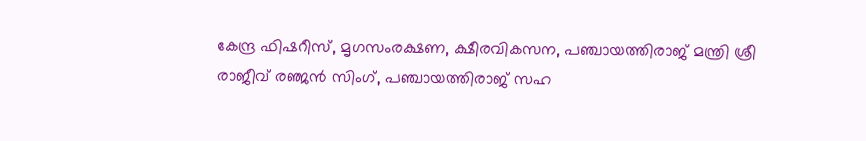കേന്ദ്ര ഫിഷറീസ്, മൃഗസംരക്ഷണ, ക്ഷീരവികസന, പഞ്ചായത്തിരാജ് മന്ത്രി ശ്രീ രാജീവ് രഞ്ജൻ സിംഗ്, പഞ്ചായത്തിരാജ് സഹ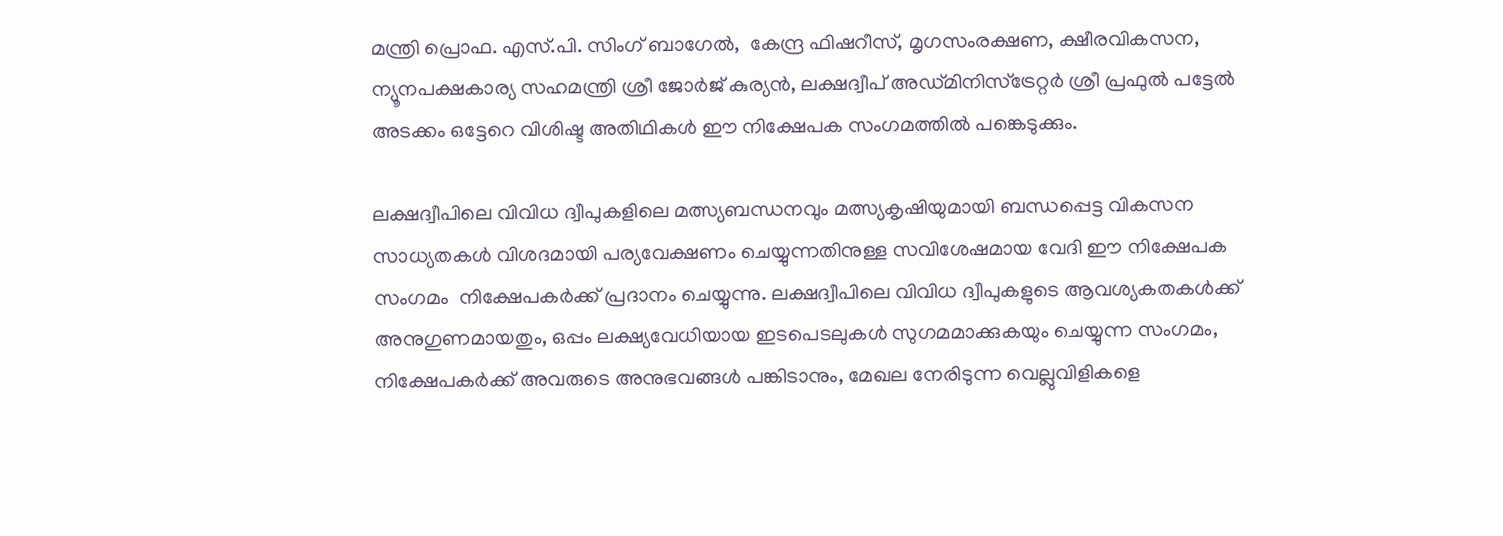മന്ത്രി പ്രൊഫ. എസ്.പി. സിംഗ് ബാഗേൽ,  കേന്ദ്ര ഫിഷറീസ്, മൃഗസംരക്ഷണ, ക്ഷീരവികസന, ന്യൂനപക്ഷകാര്യ സഹമന്ത്രി ശ്രീ ജോർജ് കുര്യൻ, ലക്ഷദ്വീപ് അഡ്മിനിസ്ട്രേറ്റർ ശ്രീ പ്രഫുൽ പട്ടേൽ അടക്കം ഒട്ടേറെ വിശിഷ്ട അതിഥികൾ ഈ നിക്ഷേപക സംഗമത്തിൽ പങ്കെടുക്കും.

ലക്ഷദ്വീപിലെ വിവിധ ദ്വീപുകളിലെ മത്സ്യബന്ധനവും മത്സ്യകൃഷിയുമായി ബന്ധപ്പെട്ട വികസന സാധ്യതകൾ വിശദമായി പര്യവേക്ഷണം ചെയ്യുന്നതിനുള്ള സവിശേഷമായ വേദി ഈ നിക്ഷേപക സംഗമം  നിക്ഷേപകർക്ക് പ്രദാനം ചെയ്യുന്നു. ലക്ഷദ്വീപിലെ വിവിധ ദ്വീപുകളുടെ ആവശ്യകതകൾക്ക് അനുഗുണമായതും, ഒപ്പം ലക്ഷ്യവേധിയായ ഇടപെടലുകൾ സുഗമമാക്കുകയും ചെയ്യുന്ന സംഗമം, നിക്ഷേപകർക്ക് അവരുടെ അനുഭവങ്ങൾ പങ്കിടാനും, മേഖല നേരിടുന്ന വെല്ലുവിളികളെ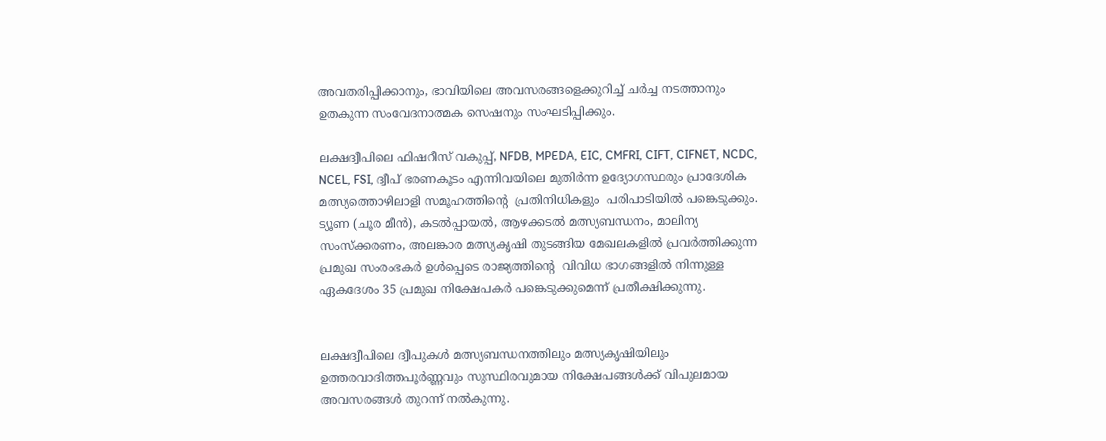അവതരിപ്പിക്കാനും, ഭാവിയിലെ അവസരങ്ങളെക്കുറിച്ച് ചർച്ച നടത്താനും ഉതകുന്ന സംവേദനാത്മക സെഷനും സംഘടിപ്പിക്കും.

ലക്ഷദ്വീപിലെ ഫിഷറീസ് വകുപ്പ്, NFDB, MPEDA, EIC, CMFRI, CIFT, CIFNET, NCDC, NCEL, FSI, ദ്വീപ് ഭരണകൂടം എന്നിവയിലെ മുതിർന്ന ഉദ്യോഗസ്ഥരും പ്രാദേശിക മത്സ്യത്തൊഴിലാളി സമൂഹത്തിൻ്റെ  പ്രതിനിധികളും  പരിപാടിയിൽ പങ്കെടുക്കും. ട്യൂണ (ചൂര മീൻ), കടൽപ്പായൽ, ആഴക്കടൽ മത്സ്യബന്ധനം, മാലിന്യ സംസ്ക്കരണം, അലങ്കാര മത്സ്യകൃഷി തുടങ്ങിയ മേഖലകളിൽ പ്രവർത്തിക്കുന്ന പ്രമുഖ സംരംഭകർ ഉൾപ്പെടെ രാജ്യത്തിൻ്റെ  വിവിധ ഭാഗങ്ങളിൽ നിന്നുള്ള ഏകദേശം 35 പ്രമുഖ നിക്ഷേപകർ പങ്കെടുക്കുമെന്ന് പ്രതീക്ഷിക്കുന്നു.


ലക്ഷദ്വീപിലെ ദ്വീപുകൾ മത്സ്യബന്ധനത്തിലും മത്സ്യകൃഷിയിലും ഉത്തരവാദിത്തപൂർണ്ണവും സുസ്ഥിരവുമായ നിക്ഷേപങ്ങൾക്ക് വിപുലമായ അവസരങ്ങൾ തുറന്ന് നൽകുന്നു.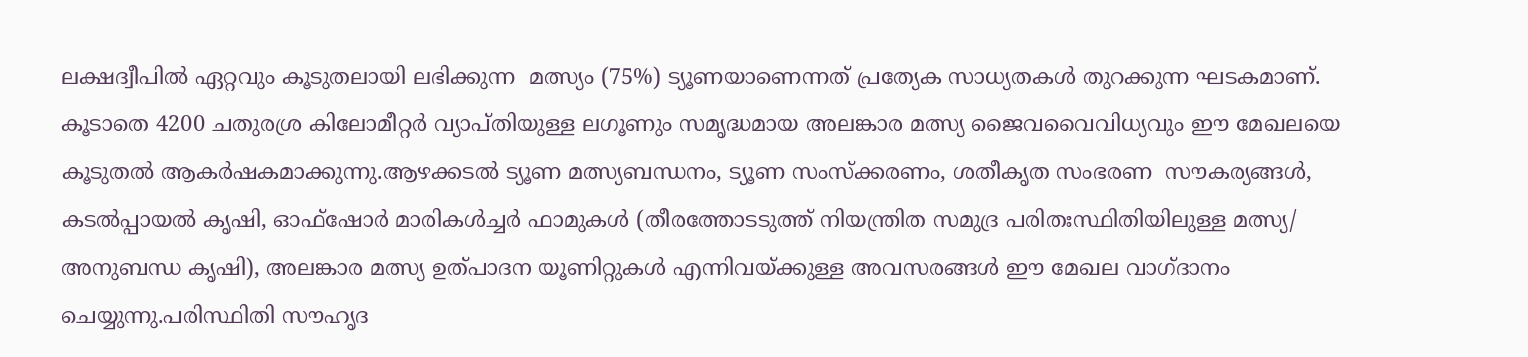ലക്ഷദ്വീപിൽ ഏറ്റവും കൂടുതലായി ലഭിക്കുന്ന  മത്സ്യം (75%) ട്യൂണയാണെന്നത് പ്രത്യേക സാധ്യതകൾ തുറക്കുന്ന ഘടകമാണ്.  കൂടാതെ 4200 ചതുരശ്ര കിലോമീറ്റർ വ്യാപ്തിയുള്ള ലഗൂണും സമൃദ്ധമായ അലങ്കാര മത്സ്യ ജൈവവൈവിധ്യവും ഈ മേഖലയെ കൂടുതൽ ആകർഷകമാക്കുന്നു.ആഴക്കടൽ ട്യൂണ മത്സ്യബന്ധനം, ട്യൂണ സംസ്ക്കരണം, ശതീകൃത സംഭരണ  സൗകര്യങ്ങൾ, കടൽപ്പായൽ കൃഷി, ഓഫ്‌ഷോർ മാരികൾച്ചർ ഫാമുകൾ (തീരത്തോടടുത്ത് നിയന്ത്രിത സമുദ്ര പരിതഃസ്ഥിതിയിലുള്ള മത്സ്യ/ അനുബന്ധ കൃഷി), അലങ്കാര മത്സ്യ ഉത്പാദന യൂണിറ്റുകൾ എന്നിവയ്ക്കുള്ള അവസരങ്ങൾ ഈ മേഖല വാഗ്ദാനം ചെയ്യുന്നു.പരിസ്ഥിതി സൗഹൃദ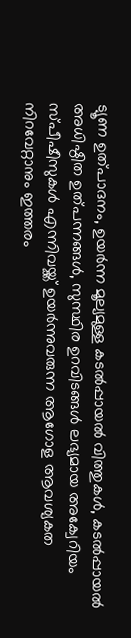ട്യൂണ ഉത്പാദനം, ഉയർന്ന മൂല്യമുള്ള കടൽപ്പായൽ വിത്തുകൾ, കടൽപ്പായൽ  അധിഷ്ഠിത ഉത്പന്നങ്ങൾ, സുസ്ഥിര ഉറവിടങ്ങൾ ലഭ്യമായ അക്വേറിയം സ്പീഷീസുകൾ എന്നിവയ്ക്ക് ഉയർന്നുവരുന്ന ആഗോള ആവശ്യകത നിറവേറ്റാനും ഇത്തരം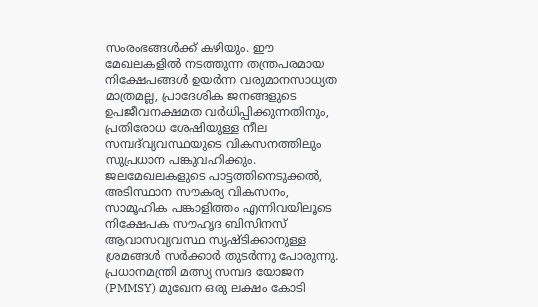സംരംഭങ്ങൾക്ക് കഴിയും. ഈ മേഖലകളിൽ നടത്തുന്ന തന്ത്രപരമായ നിക്ഷേപങ്ങൾ ഉയർന്ന വരുമാനസാധ്യത മാത്രമല്ല, പ്രാദേശിക ജനങ്ങളുടെ ഉപജീവനക്ഷമത വർധിപ്പിക്കുന്നതിനും, പ്രതിരോധ ശേഷിയുള്ള നീല സമ്പദ്‌വ്യവസ്ഥയുടെ വികസനത്തിലും സുപ്രധാന പങ്കുവഹിക്കും. ജലമേഖലകളുടെ പാട്ടത്തിനെടുക്കൽ, അടിസ്ഥാന സൗകര്യ വികസനം, സാമൂഹിക പങ്കാളിത്തം എന്നിവയിലൂടെ നിക്ഷേപക സൗഹൃദ ബിസിനസ് ആവാസവ്യവസ്ഥ സൃഷ്ടിക്കാനുള്ള ശ്രമങ്ങൾ സർക്കാർ തുടർന്നു പോരുന്നു. പ്രധാനമന്ത്രി മത്സ്യ സമ്പദ യോജന (PMMSY) മുഖേന ഒരു ലക്ഷം കോടി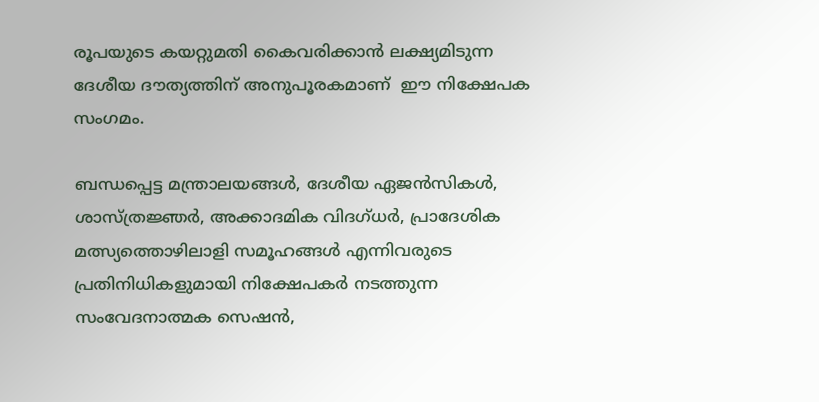രൂപയുടെ കയറ്റുമതി കൈവരിക്കാൻ ലക്ഷ്യമിടുന്ന ദേശീയ ദൗത്യത്തിന് അനുപൂരകമാണ്  ഈ നിക്ഷേപക സംഗമം.

ബന്ധപ്പെട്ട മന്ത്രാലയങ്ങൾ, ദേശീയ ഏജൻസികൾ, ശാസ്ത്രജ്ഞർ, അക്കാദമിക വിദഗ്ധർ, പ്രാദേശിക മത്സ്യത്തൊഴിലാളി സമൂഹങ്ങൾ എന്നിവരുടെ പ്രതിനിധികളുമായി നിക്ഷേപകർ നടത്തുന്ന  സംവേദനാത്മക സെഷൻ,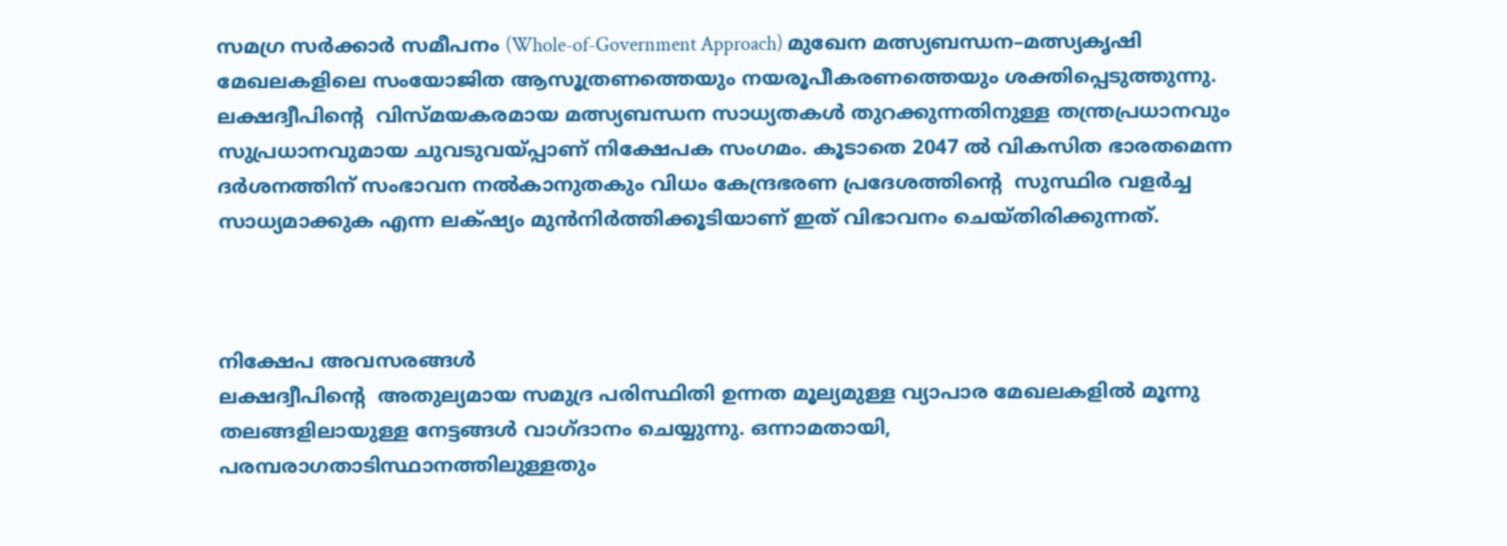സമഗ്ര സർക്കാർ സമീപനം (Whole-of-Government Approach) മുഖേന മത്സ്യബന്ധന–മത്സ്യകൃഷി മേഖലകളിലെ സംയോജിത ആസൂത്രണത്തെയും നയരൂപീകരണത്തെയും ശക്തിപ്പെടുത്തുന്നു. ലക്ഷദ്വീപിൻ്റെ  വിസ്മയകരമായ മത്സ്യബന്ധന സാധ്യതകൾ തുറക്കുന്നതിനുള്ള തന്ത്രപ്രധാനവും സുപ്രധാനവുമായ ചുവടുവയ്പ്പാണ് നിക്ഷേപക സംഗമം. കൂടാതെ 2047 ൽ വികസിത ഭാരതമെന്ന  ദർശനത്തിന് സംഭാവന നൽകാനുതകും വിധം കേന്ദ്രഭരണ പ്രദേശത്തിൻ്റെ  സുസ്ഥിര വളർച്ച സാധ്യമാക്കുക എന്ന ലക്‌ഷ്യം മുൻനിർത്തിക്കൂടിയാണ് ഇത് വിഭാവനം ചെയ്തിരിക്കുന്നത്.



നിക്ഷേപ അവസരങ്ങൾ
ലക്ഷദ്വീപിൻ്റെ  അതുല്യമായ സമുദ്ര പരിസ്ഥിതി ഉന്നത മൂല്യമുള്ള വ്യാപാര മേഖലകളിൽ മൂന്നു തലങ്ങളിലായുള്ള നേട്ടങ്ങൾ വാഗ്ദാനം ചെയ്യുന്നു. ഒന്നാമതായി, പരമ്പരാഗതാടിസ്ഥാനത്തിലുള്ളതും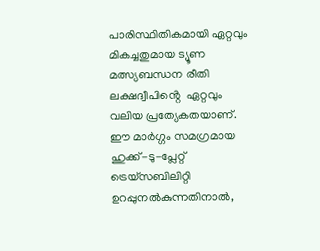പാരിസ്ഥിതികമായി ഏറ്റവും മികച്ചതുമായ ട്യൂണ മത്സ്യബന്ധന രീതി ലക്ഷദ്വീപിൻ്റെ  ഏറ്റവും വലിയ പ്രത്യേകതയാണ്. ഈ മാർഗ്ഗം സമഗ്രമായ ഹുക്ക്-ടു-പ്ലേറ്റ് ട്രെയ്‌സബിലിറ്റി ഉറപ്പുനൽകുന്നതിനാൽ,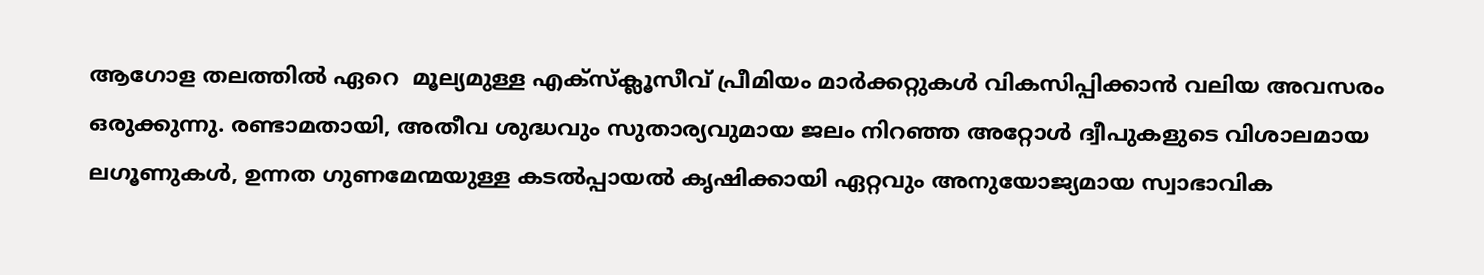ആഗോള തലത്തിൽ ഏറെ  മൂല്യമുള്ള എക്‌സ്‌ക്ലൂസീവ് പ്രീമിയം മാർക്കറ്റുകൾ വികസിപ്പിക്കാൻ വലിയ അവസരം ഒരുക്കുന്നു. രണ്ടാമതായി, അതീവ ശുദ്ധവും സുതാര്യവുമായ ജലം നിറഞ്ഞ അറ്റോൾ ദ്വീപുകളുടെ വിശാലമായ ലഗൂണുകൾ, ഉന്നത ഗുണമേന്മയുള്ള കടൽപ്പായൽ കൃഷിക്കായി ഏറ്റവും അനുയോജ്യമായ സ്വാഭാവിക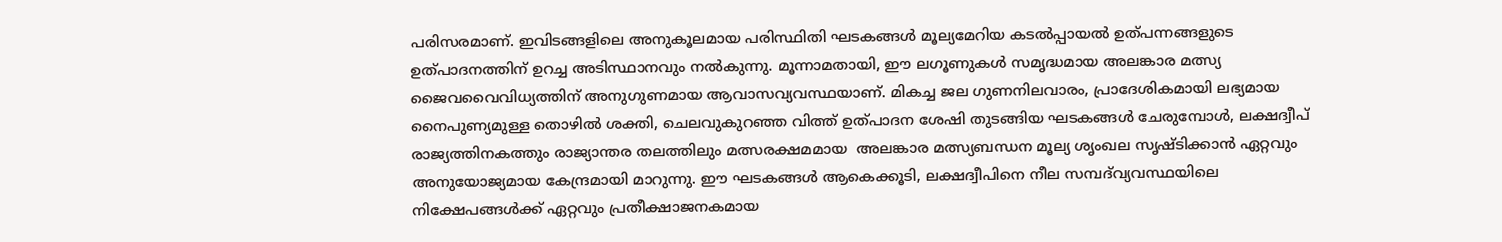പരിസരമാണ്. ഇവിടങ്ങളിലെ അനുകൂലമായ പരിസ്ഥിതി ഘടകങ്ങൾ മൂല്യമേറിയ കടൽപ്പായൽ ഉത്പന്നങ്ങളുടെ ഉത്പാദനത്തിന് ഉറച്ച അടിസ്ഥാനവും നൽകുന്നു. മൂന്നാമതായി, ഈ ലഗൂണുകൾ സമൃദ്ധമായ അലങ്കാര മത്സ്യ ജൈവവൈവിധ്യത്തിന് അനുഗുണമായ ആവാസവ്യവസ്ഥയാണ്. മികച്ച ജല ഗുണനിലവാരം, പ്രാദേശികമായി ലഭ്യമായ നൈപുണ്യമുള്ള തൊഴിൽ ശക്തി, ചെലവുകുറഞ്ഞ വിത്ത് ഉത്പാദന ശേഷി തുടങ്ങിയ ഘടകങ്ങൾ ചേരുമ്പോൾ, ലക്ഷദ്വീപ് രാജ്യത്തിനകത്തും രാജ്യാന്തര തലത്തിലും മത്സരക്ഷമമായ  അലങ്കാര മത്സ്യബന്ധന മൂല്യ ശൃംഖല സൃഷ്ടിക്കാൻ ഏറ്റവും അനുയോജ്യമായ കേന്ദ്രമായി മാറുന്നു. ഈ ഘടകങ്ങൾ ആകെക്കൂടി, ലക്ഷദ്വീപിനെ നീല സമ്പദ്‌വ്യവസ്ഥയിലെ നിക്ഷേപങ്ങൾക്ക് ഏറ്റവും പ്രതീക്ഷാജനകമായ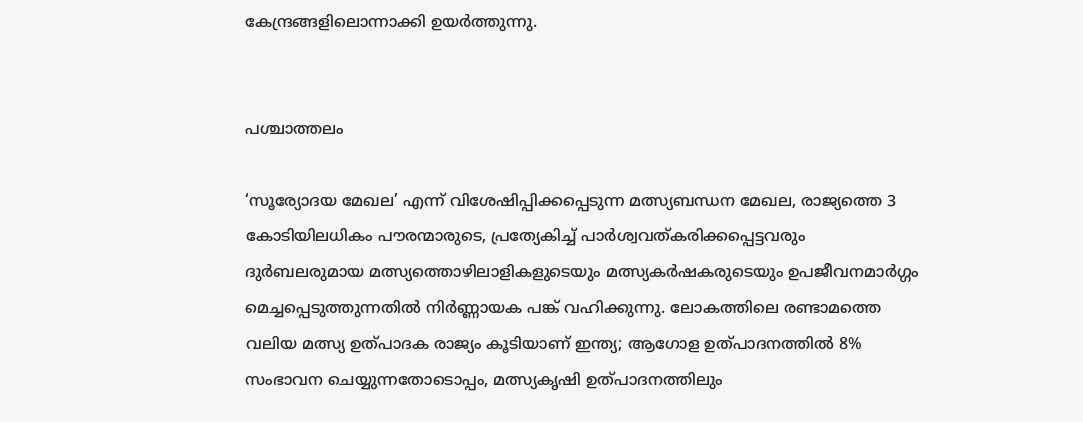കേന്ദ്രങ്ങളിലൊന്നാക്കി ഉയർത്തുന്നു.


പശ്ചാത്തലം

‘സൂര്യോദയ മേഖല’ എന്ന് വിശേഷിപ്പിക്കപ്പെടുന്ന മത്സ്യബന്ധന മേഖല, രാജ്യത്തെ 3 കോടിയിലധികം പൗരന്മാരുടെ, പ്രത്യേകിച്ച് പാർശ്വവത്കരിക്കപ്പെട്ടവരും ദുർബലരുമായ മത്സ്യത്തൊഴിലാളികളുടെയും മത്സ്യകർഷകരുടെയും ഉപജീവനമാർഗ്ഗം മെച്ചപ്പെടുത്തുന്നതിൽ നിർണ്ണായക പങ്ക് വഹിക്കുന്നു. ലോകത്തിലെ രണ്ടാമത്തെ വലിയ മത്സ്യ ഉത്പാദക രാജ്യം കൂടിയാണ് ഇന്ത്യ; ആഗോള ഉത്പാദനത്തിൽ 8% സംഭാവന ചെയ്യുന്നതോടൊപ്പം, മത്സ്യകൃഷി ഉത്പാദനത്തിലും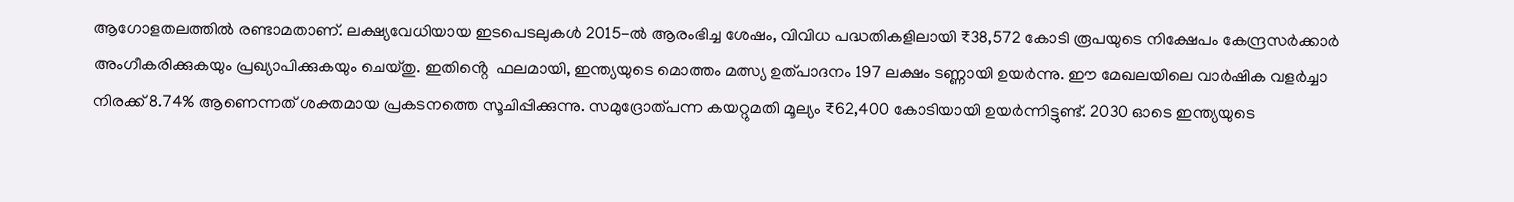ആഗോളതലത്തിൽ രണ്ടാമതാണ്. ലക്ഷ്യവേധിയായ ഇടപെടലുകൾ 2015-ൽ ആരംഭിച്ച ശേഷം, വിവിധ പദ്ധതികളിലായി ₹38,572 കോടി രൂപയുടെ നിക്ഷേപം കേന്ദ്രസർക്കാർ അംഗീകരിക്കുകയും പ്രഖ്യാപിക്കുകയും ചെയ്തു. ഇതിൻ്റെ  ഫലമായി, ഇന്ത്യയുടെ മൊത്തം മത്സ്യ ഉത്പാദനം 197 ലക്ഷം ടണ്ണായി ഉയർന്നു. ഈ മേഖലയിലെ വാർഷിക വളർച്ചാ നിരക്ക് 8.74% ആണെന്നത് ശക്തമായ പ്രകടനത്തെ സൂചിപ്പിക്കുന്നു. സമുദ്രോത്പന്ന കയറ്റുമതി മൂല്യം ₹62,400 കോടിയായി ഉയർന്നിട്ടുണ്ട്. 2030 ഓടെ ഇന്ത്യയുടെ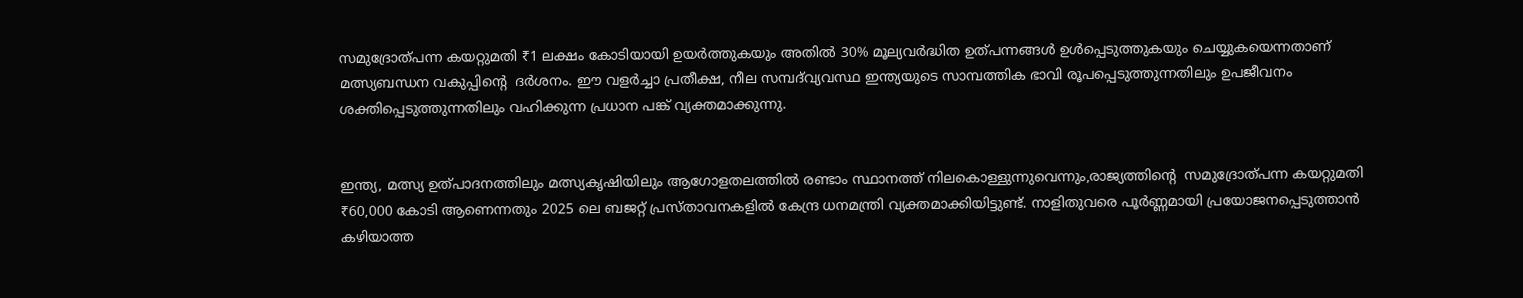സമുദ്രോത്പന്ന കയറ്റുമതി ₹1 ലക്ഷം കോടിയായി ഉയർത്തുകയും അതിൽ 30% മൂല്യവർദ്ധിത ഉത്പന്നങ്ങൾ ഉൾപ്പെടുത്തുകയും ചെയ്യുകയെന്നതാണ് മത്സ്യബന്ധന വകുപ്പിൻ്റെ  ദർശനം. ഈ വളർച്ചാ പ്രതീക്ഷ, നീല സമ്പദ്‌വ്യവസ്ഥ ഇന്ത്യയുടെ സാമ്പത്തിക ഭാവി രൂപപ്പെടുത്തുന്നതിലും ഉപജീവനം ശക്തിപ്പെടുത്തുന്നതിലും വഹിക്കുന്ന പ്രധാന പങ്ക് വ്യക്തമാക്കുന്നു.


ഇന്ത്യ, മത്സ്യ ഉത്പാദനത്തിലും മത്സ്യകൃഷിയിലും ആഗോളതലത്തിൽ രണ്ടാം സ്ഥാനത്ത് നിലകൊള്ളുന്നുവെന്നും,രാജ്യത്തിൻ്റെ  സമുദ്രോത്പന്ന കയറ്റുമതി ₹60,000 കോടി ആണെന്നതും 2025 ലെ ബജറ്റ് പ്രസ്താവനകളിൽ കേന്ദ്ര ധനമന്ത്രി വ്യക്തമാക്കിയിട്ടുണ്ട്. നാളിതുവരെ പൂർണ്ണമായി പ്രയോജനപ്പെടുത്താൻ കഴിയാത്ത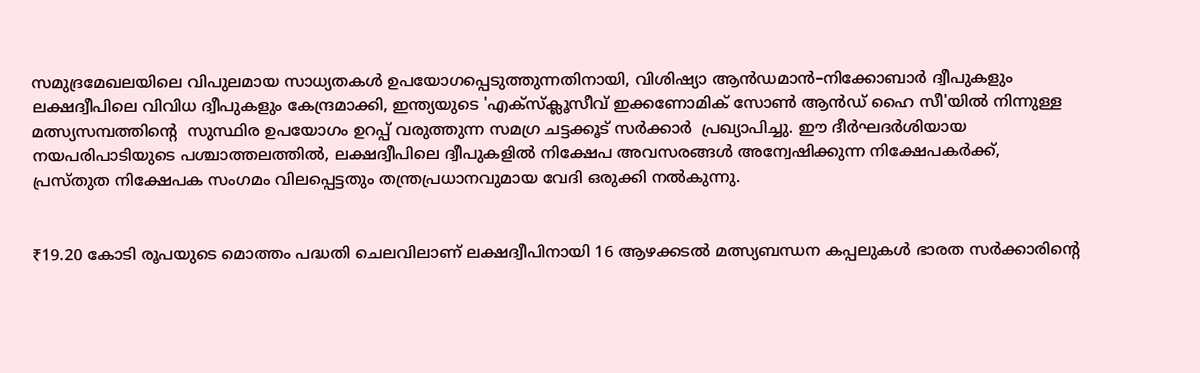സമുദ്രമേഖലയിലെ വിപുലമായ സാധ്യതകൾ ഉപയോഗപ്പെടുത്തുന്നതിനായി, വിശിഷ്യാ ആൻഡമാൻ–നിക്കോബാർ ദ്വീപുകളും ലക്ഷദ്വീപിലെ വിവിധ ദ്വീപുകളും കേന്ദ്രമാക്കി, ഇന്ത്യയുടെ 'എക്സ്ക്ലൂസീവ് ഇക്കണോമിക് സോൺ ആൻഡ് ഹൈ സീ'യിൽ നിന്നുള്ള മത്സ്യസമ്പത്തിൻ്റെ  സുസ്ഥിര ഉപയോഗം ഉറപ്പ് വരുത്തുന്ന സമഗ്ര ചട്ടക്കൂട് സർക്കാർ  പ്രഖ്യാപിച്ചു. ഈ ദീർഘദർശിയായ നയപരിപാടിയുടെ പശ്ചാത്തലത്തിൽ, ലക്ഷദ്വീപിലെ ദ്വീപുകളിൽ നിക്ഷേപ അവസരങ്ങൾ അന്വേഷിക്കുന്ന നിക്ഷേപകർക്ക്, പ്രസ്തുത നിക്ഷേപക സംഗമം വിലപ്പെട്ടതും തന്ത്രപ്രധാനവുമായ വേദി ഒരുക്കി നൽകുന്നു.


₹19.20 കോടി രൂപയുടെ മൊത്തം പദ്ധതി ചെലവിലാണ് ലക്ഷദ്വീപിനായി 16 ആഴക്കടൽ മത്സ്യബന്ധന കപ്പലുകൾ ഭാരത സർക്കാരിൻ്റെ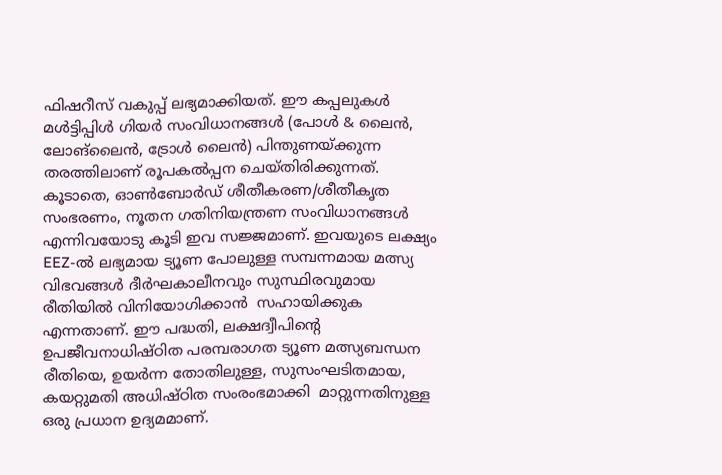ഫിഷറീസ് വകുപ്പ് ലഭ്യമാക്കിയത്. ഈ കപ്പലുകൾ മൾട്ടിപ്പിൾ ഗിയർ സംവിധാനങ്ങൾ (പോൾ & ലൈൻ, ലോങ്‌ലൈൻ, ട്രോൾ ലൈൻ) പിന്തുണയ്ക്കുന്ന തരത്തിലാണ് രൂപകൽപ്പന ചെയ്‌തിരിക്കുന്നത്. കൂടാതെ, ഓൺബോർഡ് ശീതീകരണ/ശീതീകൃത സംഭരണം, നൂതന ഗതിനിയന്ത്രണ സംവിധാനങ്ങൾ എന്നിവയോടു കൂടി ഇവ സജ്ജമാണ്. ഇവയുടെ ലക്ഷ്യം EEZ-ൽ ലഭ്യമായ ട്യൂണ പോലുള്ള സമ്പന്നമായ മത്സ്യ വിഭവങ്ങൾ ദീർഘകാലീനവും സുസ്ഥിരവുമായ രീതിയിൽ വിനിയോഗിക്കാൻ  സഹായിക്കുക എന്നതാണ്. ഈ പദ്ധതി, ലക്ഷദ്വീപിൻ്റെ  ഉപജീവനാധിഷ്ഠിത പരമ്പരാഗത ട്യൂണ മത്സ്യബന്ധന രീതിയെ, ഉയർന്ന തോതിലുള്ള, സുസംഘടിതമായ, കയറ്റുമതി അധിഷ്ഠിത സംരംഭമാക്കി  മാറ്റുന്നതിനുള്ള ഒരു പ്രധാന ഉദ്യമമാണ്.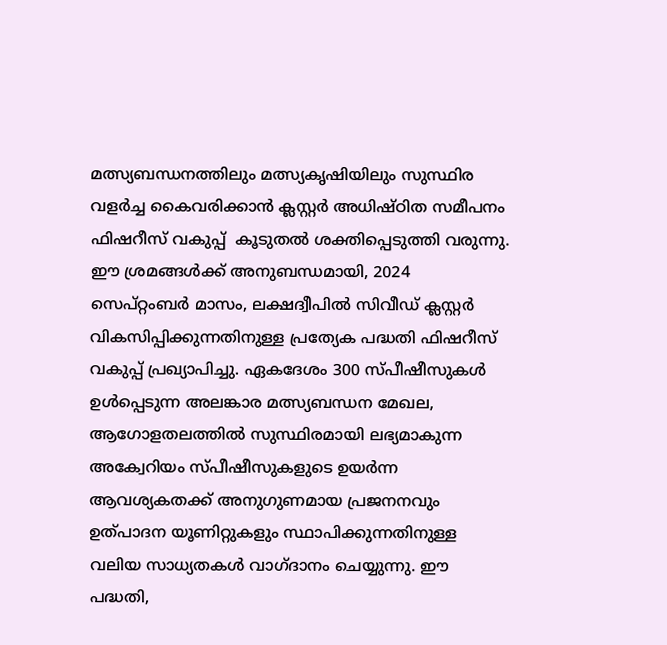മത്സ്യബന്ധനത്തിലും മത്സ്യകൃഷിയിലും സുസ്ഥിര വളർച്ച കൈവരിക്കാൻ ക്ലസ്റ്റർ അധിഷ്ഠിത സമീപനം ഫിഷറീസ് വകുപ്പ്  കൂടുതൽ ശക്തിപ്പെടുത്തി വരുന്നു. ഈ ശ്രമങ്ങൾക്ക് അനുബന്ധമായി, 2024 സെപ്റ്റംബർ മാസം, ലക്ഷദ്വീപിൽ സിവീഡ് ക്ലസ്റ്റർ വികസിപ്പിക്കുന്നതിനുള്ള പ്രത്യേക പദ്ധതി ഫിഷറീസ് വകുപ്പ് പ്രഖ്യാപിച്ചു. ഏകദേശം 300 സ്പീഷീസുകൾ ഉൾപ്പെടുന്ന അലങ്കാര മത്സ്യബന്ധന മേഖല, ആഗോളതലത്തിൽ സുസ്ഥിരമായി ലഭ്യമാകുന്ന അക്വേറിയം സ്പീഷീസുകളുടെ ഉയർന്ന ആവശ്യകതക്ക് അനുഗുണമായ പ്രജനനവും ഉത്പാദന യൂണിറ്റുകളും സ്ഥാപിക്കുന്നതിനുള്ള വലിയ സാധ്യതകൾ വാഗ്ദാനം ചെയ്യുന്നു. ഈ പദ്ധതി,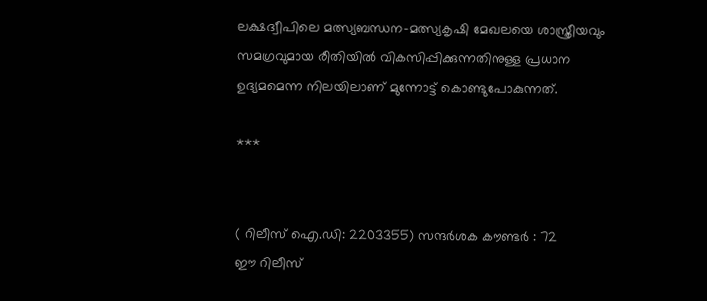ലക്ഷദ്വീപിലെ മത്സ്യബന്ധന–മത്സ്യകൃഷി മേഖലയെ ശാസ്ത്രീയവും സമഗ്രവുമായ രീതിയിൽ വികസിപ്പിക്കുന്നതിനുള്ള പ്രധാന ഉദ്യമമെന്ന നിലയിലാണ് മുന്നോട്ട് കൊണ്ടുപോകുന്നത്.

***


( റിലീസ് ഐ.ഡി: 2203355) സന്ദര്‍ശക കൗണ്ടര്‍ : 72
ഈ റിലീസ്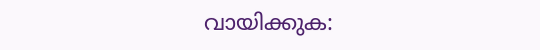വായിക്കുക: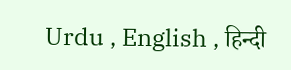Urdu , English , हिन्दी